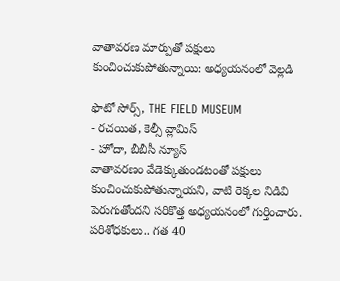వాతావరణ మార్పుతో పక్షులు కుంచించుకుపోతున్నాయి: అధ్యయనంలో వెల్లడి

ఫొటో సోర్స్, THE FIELD MUSEUM
- రచయిత, కెల్సీ వ్లామిస్
- హోదా, బీబీసీ న్యూస్
వాతావరణం వేడెక్కుతుండటంతో పక్షులు కుంచించుకుపోతున్నాయని, వాటి రెక్కల నిడివి పెరుగుతోందని సరికొత్త అధ్యయనంలో గుర్తించారు.
పరిశోధకులు.. గత 40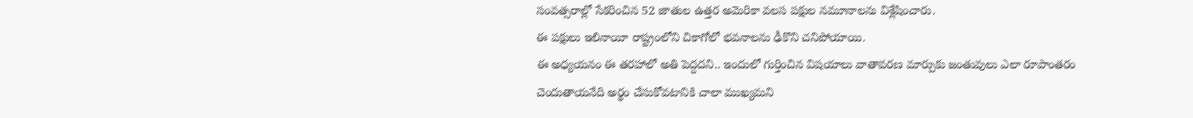సంవత్సరాల్లో సేకరించిన 52 జాతుల ఉత్తర అమెరికా వలస పక్షుల నమూనాలను విశ్లేషించారు.
ఈ పక్షులు ఇలినాయీ రాష్ట్రంలోని చికాగోలో భవనాలను ఢీకొని చనిపోయాయి.
ఈ అధ్యయనం ఈ తరహాలో అతి పెద్దదని.. ఇందులో గుర్తించిన విషయాలు వాతావరణ మార్పుకు జంతువులు ఎలా రూపాంతరం చెందుతాయనేది అర్థం చేసుకోవటానికి చాలా ముఖ్యమని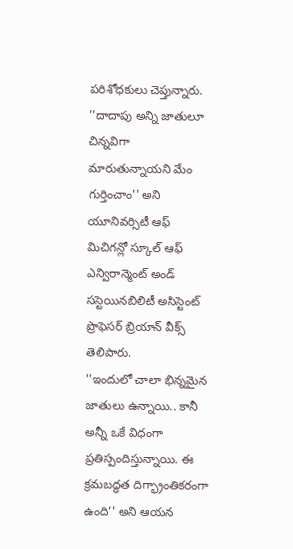పరిశోధకులు చెప్తున్నారు.
''దాదాపు అన్ని జాతులూ చిన్నవిగా మారుతున్నాయని మేం గుర్తించాం'' అని యూనివర్సిటీ ఆఫ్ మిచిగన్లో స్కూల్ ఆఫ్ ఎన్విరాన్మెంట్ అండ్ సస్టెయినబిలిటీ అసిస్టెంట్ ప్రొఫెసర్ బ్రియాన్ వీక్స్ తెలిపారు.
''ఇందులో చాలా భిన్నమైన జాతులు ఉన్నాయి.. కానీ అన్నీ ఒకే విధంగా ప్రతిస్పందిస్తున్నాయి. ఈ క్రమబద్ధత దిగ్భ్రాంతికరంగా ఉంది'' అని ఆయన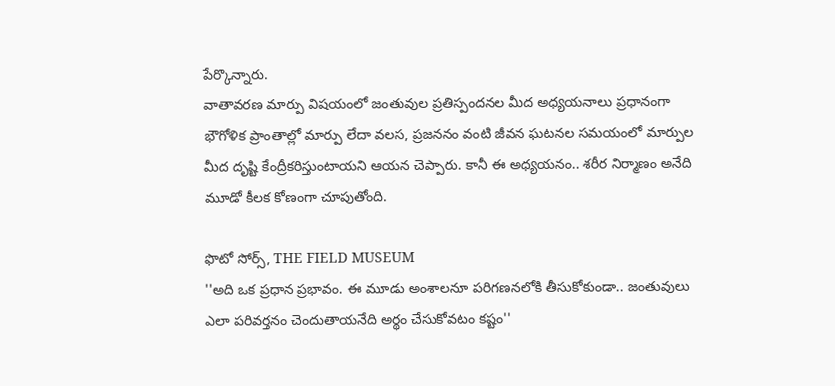పేర్కొన్నారు.
వాతావరణ మార్పు విషయంలో జంతువుల ప్రతిస్పందనల మీద అధ్యయనాలు ప్రధానంగా భౌగోళిక ప్రాంతాల్లో మార్పు లేదా వలస, ప్రజననం వంటి జీవన ఘటనల సమయంలో మార్పుల మీద దృష్టి కేంద్రీకరిస్తుంటాయని ఆయన చెప్పారు. కానీ ఈ అధ్యయనం.. శరీర నిర్మాణం అనేది మూడో కీలక కోణంగా చూపుతోంది.

ఫొటో సోర్స్, THE FIELD MUSEUM
''అది ఒక ప్రధాన ప్రభావం. ఈ మూడు అంశాలనూ పరిగణనలోకి తీసుకోకుండా.. జంతువులు ఎలా పరివర్తనం చెందుతాయనేది అర్థం చేసుకోవటం కష్టం''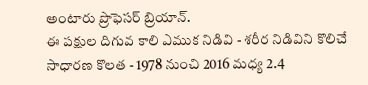అంటారు ప్రొఫెసర్ బ్రియాన్.
ఈ పక్షుల దిగువ కాలి ఎముక నిడివి - శరీర నిడివిని కొలిచే సాధారణ కొలత - 1978 నుంచి 2016 మధ్య 2.4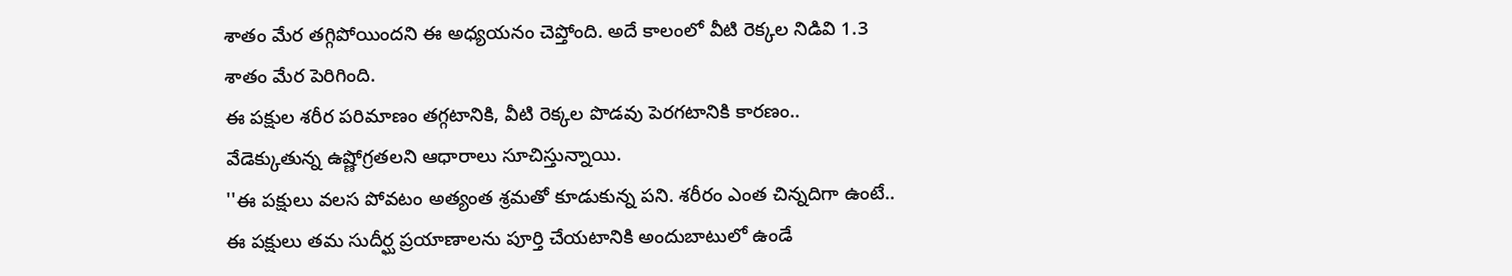శాతం మేర తగ్గిపోయిందని ఈ అధ్యయనం చెప్తోంది. అదే కాలంలో వీటి రెక్కల నిడివి 1.3 శాతం మేర పెరిగింది.
ఈ పక్షుల శరీర పరిమాణం తగ్గటానికి, వీటి రెక్కల పొడవు పెరగటానికి కారణం.. వేడెక్కుతున్న ఉష్ణోగ్రతలని ఆధారాలు సూచిస్తున్నాయి.
''ఈ పక్షులు వలస పోవటం అత్యంత శ్రమతో కూడుకున్న పని. శరీరం ఎంత చిన్నదిగా ఉంటే.. ఈ పక్షులు తమ సుదీర్ఘ ప్రయాణాలను పూర్తి చేయటానికి అందుబాటులో ఉండే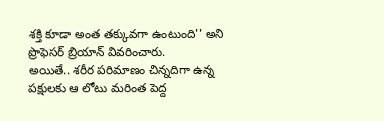శక్తి కూడా అంత తక్కువగా ఉంటుంది'' అని ప్రొఫెసర్ బ్రియాన్ వివరించారు.
అయితే.. శరీర పరిమాణం చిన్నదిగా ఉన్న పక్షులకు ఆ లోటు మరింత పెద్ద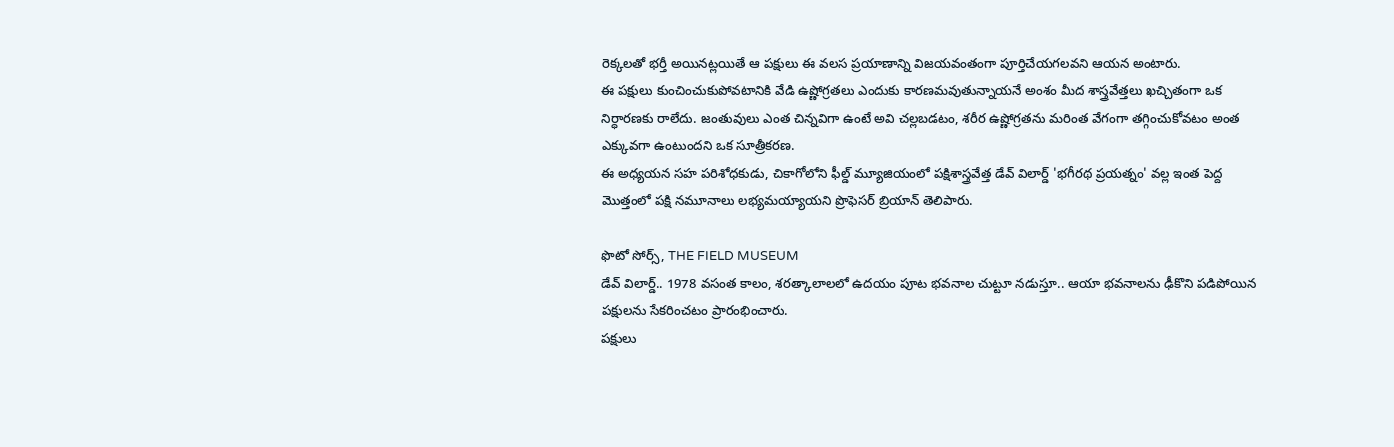రెక్కలతో భర్తీ అయినట్లయితే ఆ పక్షులు ఈ వలస ప్రయాణాన్ని విజయవంతంగా పూర్తిచేయగలవని ఆయన అంటారు.
ఈ పక్షులు కుంచించుకుపోవటానికి వేడి ఉష్ణోగ్రతలు ఎందుకు కారణమవుతున్నాయనే అంశం మీద శాస్త్రవేత్తలు ఖచ్చితంగా ఒక నిర్ధారణకు రాలేదు. జంతువులు ఎంత చిన్నవిగా ఉంటే అవి చల్లబడటం, శరీర ఉష్ణోగ్రతను మరింత వేగంగా తగ్గించుకోవటం అంత ఎక్కువగా ఉంటుందని ఒక సూత్రీకరణ.
ఈ అధ్యయన సహ పరిశోధకుడు, చికాగోలోని ఫీల్డ్ మ్యూజియంలో పక్షిశాస్త్రవేత్త డేవ్ విలార్డ్ 'భగీరథ ప్రయత్నం' వల్ల ఇంత పెద్ద మొత్తంలో పక్షి నమూనాలు లభ్యమయ్యాయని ప్రొఫెసర్ బ్రియాన్ తెలిపారు.

ఫొటో సోర్స్, THE FIELD MUSEUM
డేవ్ విలార్డ్.. 1978 వసంత కాలం, శరత్కాలాలలో ఉదయం పూట భవనాల చుట్టూ నడుస్తూ.. ఆయా భవనాలను ఢీకొని పడిపోయిన పక్షులను సేకరించటం ప్రారంభించారు.
పక్షులు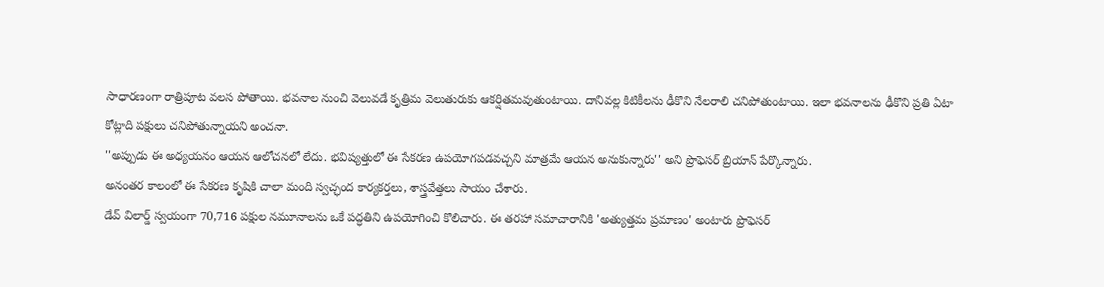సాధారణంగా రాత్రిపూట వలస పోతాయి. భవనాల నుంచి వెలువడే కృత్రిమ వెలుతురుకు ఆకర్షితమవుతుంటాయి. దానివల్ల కిటికీలను ఢీకొని నేలరాలి చనిపోతుంటాయి. ఇలా భవనాలను ఢీకొని ప్రతి ఏటా కోట్లాది పక్షులు చనిపోతున్నాయని అంచనా.
''అప్పుడు ఈ అధ్యయనం ఆయన ఆలోచనలో లేదు. భవిష్యత్తులో ఈ సేకరణ ఉపయోగపడవచ్చని మాత్రమే ఆయన అనుకున్నారు'' అని ప్రొఫెసర్ బ్రియాన్ పేర్కొన్నారు.
అనంతర కాలంలో ఈ సేకరణ కృషికి చాలా మంది స్వచ్ఛంద కార్యకర్తలు, శాస్త్రవేత్తలు సాయం చేశారు.
డేవ్ విలార్డ్ స్వయంగా 70,716 పక్షుల నమూనాలను ఒకే పద్ధతిని ఉపయోగించి కొలిచారు. ఈ తరహా సమాచారానికి 'అత్యుత్తమ ప్రమాణం' అంటారు ప్రొఫెసర్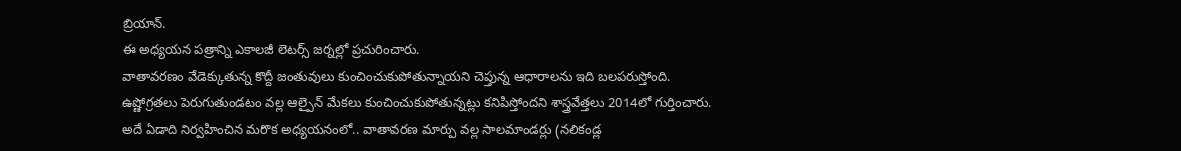బ్రియాన్.
ఈ అధ్యయన పత్రాన్ని ఎకాలజీ లెటర్స్ జర్నల్లో ప్రచురించారు.
వాతావరణం వేడెక్కుతున్న కొద్దీ జంతువులు కుంచించుకుపోతున్నాయని చెప్తున్న ఆధారాలను ఇది బలపరుస్తోంది.
ఉష్ణోగ్రతలు పెరుగుతుండటం వల్ల ఆల్పైన్ మేకలు కుంచించుకుపోతున్నట్లు కనిపిస్తోందని శాస్త్రవేత్తలు 2014లో గుర్తించారు.
అదే ఏడాది నిర్వహించిన మరొక అధ్యయనంలో.. వాతావరణ మార్పు వల్ల సాలమాండర్లు (నలికండ్ల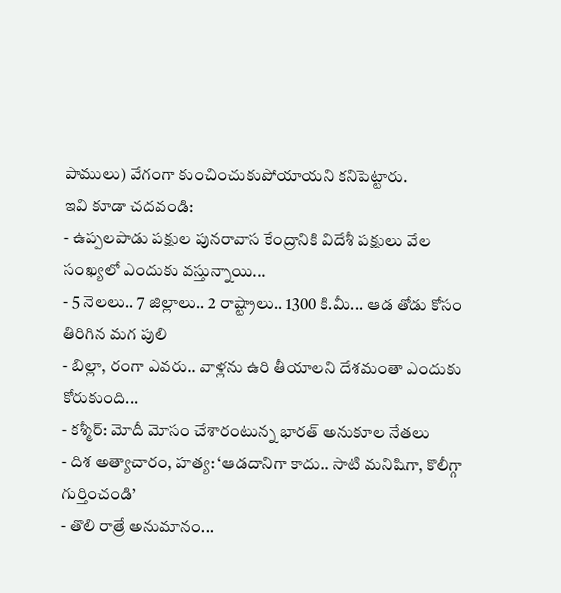పాములు) వేగంగా కుంచించుకుపోయాయని కనిపెట్టారు.
ఇవి కూడా చదవండి:
- ఉప్పలపాడు పక్షుల పునరావాస కేంద్రానికి విదేశీ పక్షులు వేల సంఖ్యలో ఎందుకు వస్తున్నాయి...
- 5 నెలలు.. 7 జిల్లాలు.. 2 రాష్ట్రాలు.. 1300 కి.మీ... ఆడ తోడు కోసం తిరిగిన మగ పులి
- బిల్లా, రంగా ఎవరు.. వాళ్లను ఉరి తీయాలని దేశమంతా ఎందుకు కోరుకుంది...
- కశ్మీర్: మోదీ మోసం చేశారంటున్న భారత్ అనుకూల నేతలు
- దిశ అత్యాచారం, హత్య: ‘ఆడదానిగా కాదు.. సాటి మనిషిగా, కొలీగ్గా గుర్తించండి’
- తొలి రాత్రే అనుమానం...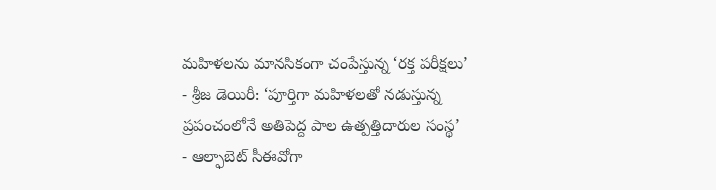మహిళలను మానసికంగా చంపేస్తున్న ‘రక్త పరీక్షలు’
- శ్రీజ డెయిరీ: ‘పూర్తిగా మహిళలతో నడుస్తున్న ప్రపంచంలోనే అతిపెద్ద పాల ఉత్పత్తిదారుల సంస్థ’
- ఆల్ఫాబెట్ సీఈవోగా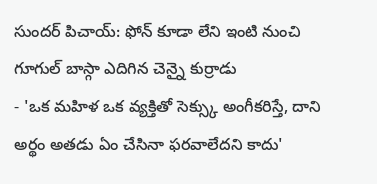సుందర్ పిచాయ్: ఫోన్ కూడా లేని ఇంటి నుంచి గూగుల్ బాస్గా ఎదిగిన చెన్నై కుర్రాడు
- 'ఒక మహిళ ఒక వ్యక్తితో సెక్స్కు అంగీకరిస్తే, దాని అర్థం అతడు ఏం చేసినా ఫరవాలేదని కాదు'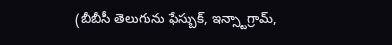(బీబీసీ తెలుగును ఫేస్బుక్, ఇన్స్టాగ్రామ్,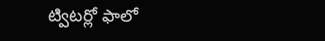ట్విటర్లో ఫాలో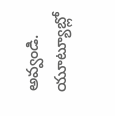అవ్వండి. యూట్యూబ్లో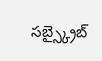సబ్స్క్రైబ్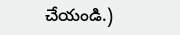చేయండి.)